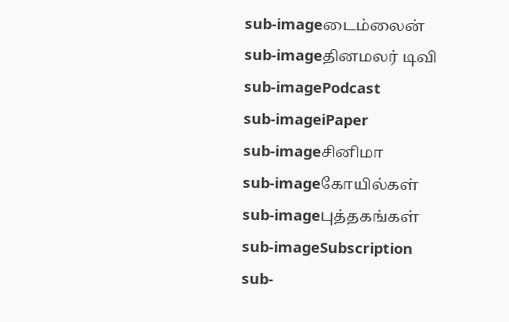sub-imageடைம்லைன்
sub-imageதினமலர் டிவி
sub-imagePodcast
sub-imageiPaper
sub-imageசினிமா
sub-imageகோயில்கள்
sub-imageபுத்தகங்கள்
sub-imageSubscription
sub-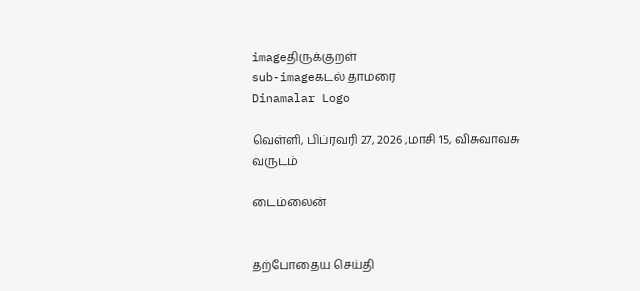imageதிருக்குறள்
sub-imageகடல் தாமரை
Dinamalar Logo

வெள்ளி, பிப்ரவரி 27, 2026 ,மாசி 15, விசுவாவசு வருடம்

டைம்லைன்


தற்போதைய செய்தி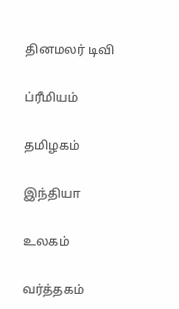தினமலர் டிவி


ப்ரீமியம்


தமிழகம்


இந்தியா


உலகம்


வர்த்தகம்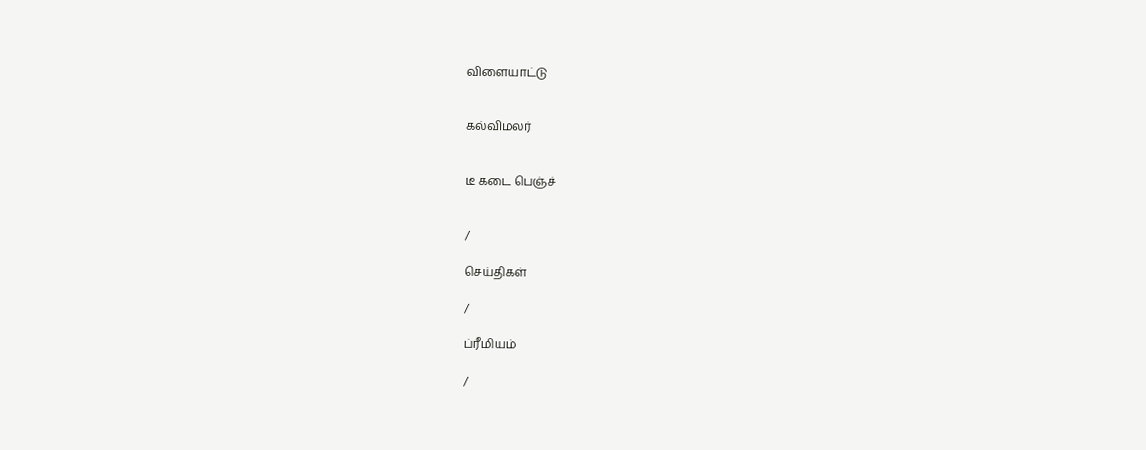விளையாட்டு


கல்விமலர்


டீ கடை பெஞ்ச்


/

செய்திகள்

/

ப்ரீமியம்

/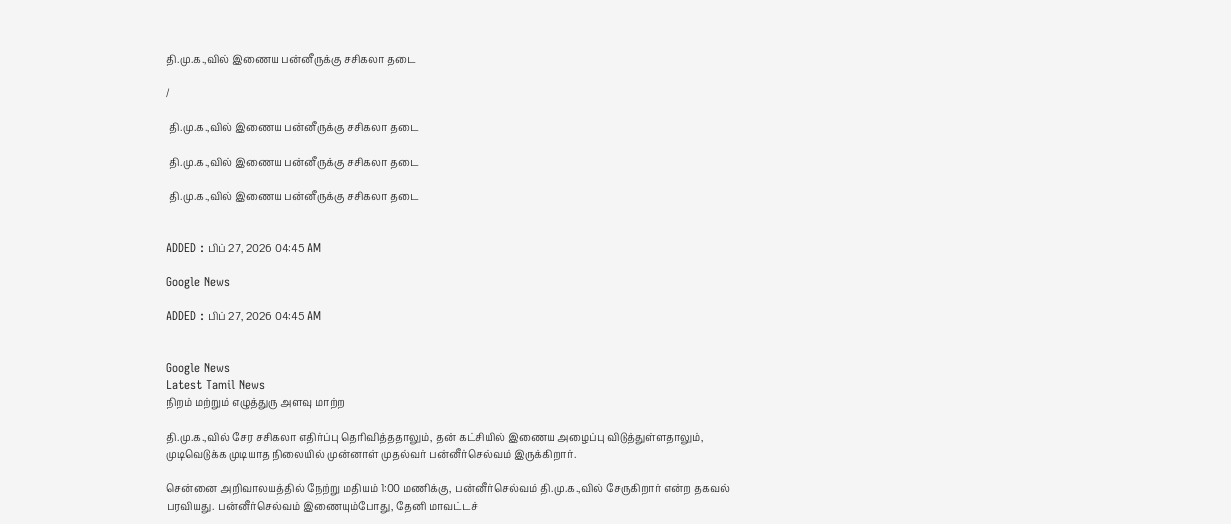தி.மு.க.,வில் இணைய பன்னீருக்கு சசிகலா தடை

/

 தி.மு.க.,வில் இணைய பன்னீருக்கு சசிகலா தடை

 தி.மு.க.,வில் இணைய பன்னீருக்கு சசிகலா தடை

 தி.மு.க.,வில் இணைய பன்னீருக்கு சசிகலா தடை


ADDED : பிப் 27, 2026 04:45 AM

Google News

ADDED : பிப் 27, 2026 04:45 AM


Google News
Latest Tamil News
நிறம் மற்றும் எழுத்துரு அளவு மாற்ற

தி.மு.க.,வில் சேர சசிகலா எதிர்ப்பு தெரிவித்ததாலும், தன் கட்சியில் இணைய அழைப்பு விடுத்துள்ளதாலும், முடிவெடுக்க முடியாத நிலையில் முன்னாள் முதல்வர் பன்னீர்செல்வம் இருக்கிறார்.

சென்னை அறிவாலயத்தில் நேற்று மதியம் 1:00 மணிக்கு, பன்னீர்செல்வம் தி.மு.க.,வில் சேருகிறார் என்ற தகவல் பரவியது. பன்னீர்செல்வம் இணையும்போது, தேனி மாவட்டச்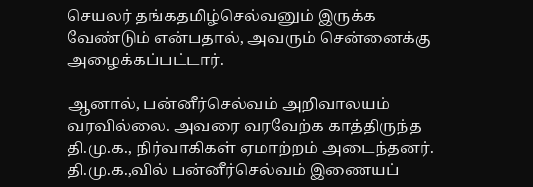செயலர் தங்கதமிழ்செல்வனும் இருக்க வேண்டும் என்பதால், அவரும் சென்னைக்கு அழைக்கப்பட்டார்.

ஆனால், பன்னீர்செல்வம் அறிவாலயம் வரவில்லை. அவரை வரவேற்க காத்திருந்த தி.மு.க., நிர்வாகிகள் ஏமாற்றம் அடைந்தனர். தி.மு.க.,வில் பன்னீர்செல்வம் இணையப்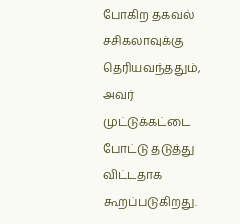போகிற தகவல் சசிகலாவுக்கு தெரியவந்ததும், அவர் முட்டுக்கட்டை போட்டு தடுத்து விட்டதாக கூறப்படுகிறது.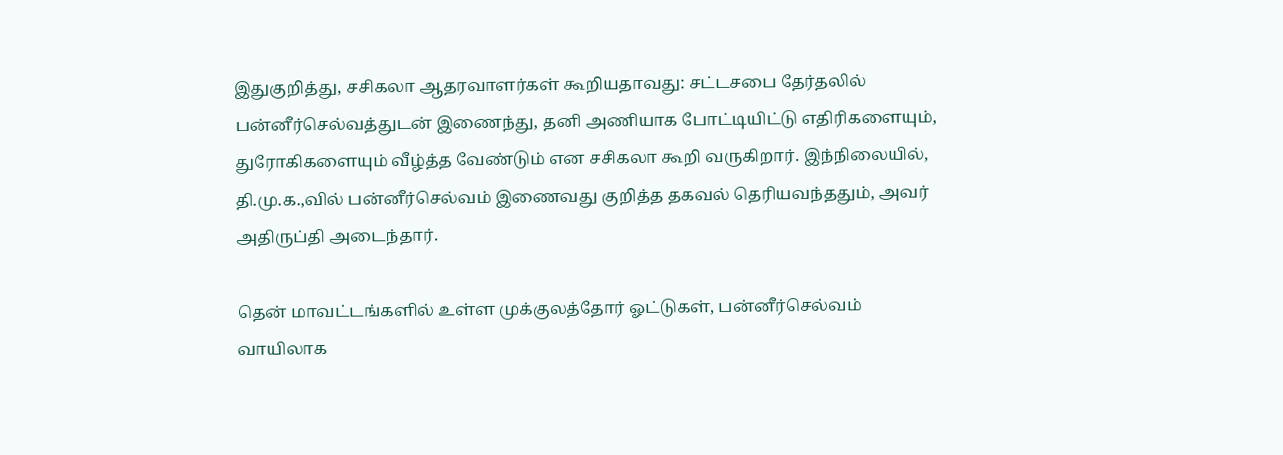இதுகுறித்து, சசிகலா ஆதரவாளர்கள் கூறியதாவது: சட்டசபை தேர்தலில் பன்னீர்செல்வத்துடன் இணைந்து, தனி அணியாக போட்டியிட்டு எதிரிகளையும், துரோகிகளையும் வீழ்த்த வேண்டும் என சசிகலா கூறி வருகிறார். இந்நிலையில், தி.மு.க.,வில் பன்னீர்செல்வம் இணைவது குறித்த தகவல் தெரியவந்ததும், அவர் அதிருப்தி அடைந்தார்.

தென் மாவட்டங்களில் உள்ள முக்குலத்தோர் ஓட்டுகள், பன்னீர்செல்வம் வாயிலாக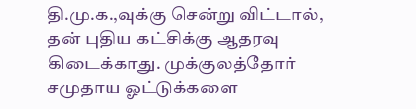தி.மு.க.,வுக்கு சென்று விட்டால், தன் புதிய கட்சிக்கு ஆதரவு கிடைக்காது. முக்குலத்தோர் சமுதாய ஓட்டுக்களை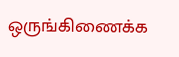ஒருங்கிணைக்க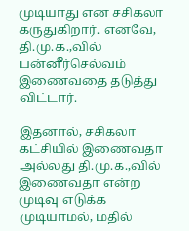முடியாது என சசிகலா கருதுகிறார். எனவே, தி.மு.க.,வில் பன்னீர்செல்வம் இணைவதை தடுத்து விட்டார்.

இதனால், சசிகலா கட்சியில் இணைவதா அல்லது தி.மு.க.,வில் இணைவதா என்ற முடிவு எடுக்க முடியாமல், மதில்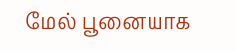மேல் பூனையாக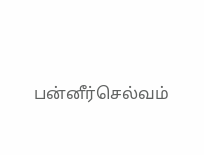பன்னீர்செல்வம்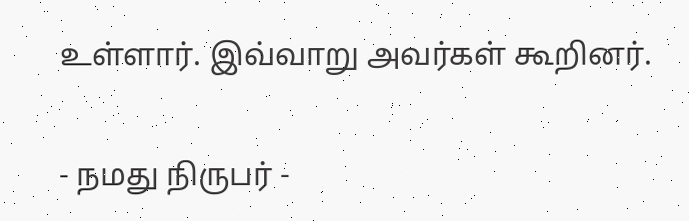உள்ளார். இவ்வாறு அவர்கள் கூறினர்.

- நமது நிருபர் -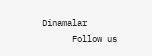Dinamalar
      Follow us